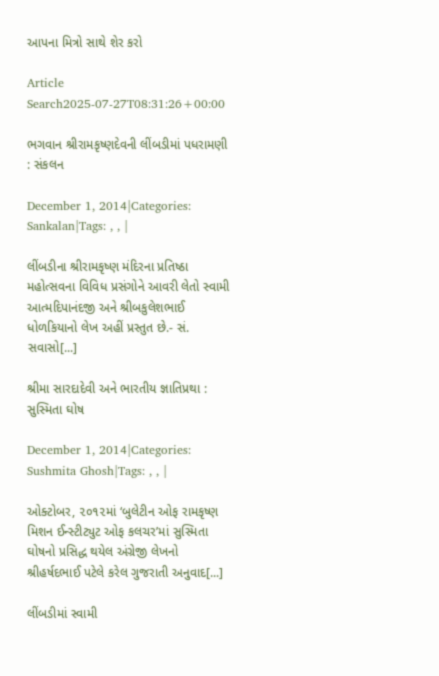આપના મિત્રો સાથે શેર કરો

Article Search2025-07-27T08:31:26+00:00

ભગવાન શ્રીરામકૃષ્ણદેવની લીંબડીમાં પધરામણી : સંકલન

December 1, 2014|Categories: Sankalan|Tags: , , |

લીંબડીના શ્રીરામકૃષ્ણ મંદિરના પ્રતિષ્ઠા મહોત્સવના વિવિધ પ્રસંગોને આવરી લેતો સ્વામી આત્મદિપાનંદજી અને શ્રીબકુલેશભાઈ ધોળકિયાનો લેખ અહીં પ્રસ્તુત છે.- સં. સવાસો[...]

શ્રીમા સારદાદેવી અને ભારતીય જ્ઞાતિપ્રથા : સુસ્મિતા ઘોષ

December 1, 2014|Categories: Sushmita Ghosh|Tags: , , |

ઓક્ટોબર, ૨૦૧૨માં ‘બુલેટીન ઓફ રામકૃષ્ણ મિશન ઈન્સ્ટીટ્યુટ ઓફ કલચર’માં સુસ્મિતા ઘોષનો પ્રસિદ્ધ થયેલ અંગ્રેજી લેખનો શ્રીહર્ષદભાઈ પટેલે કરેલ ગુજરાતી અનુવાદ[...]

લીંબડીમાં સ્વામી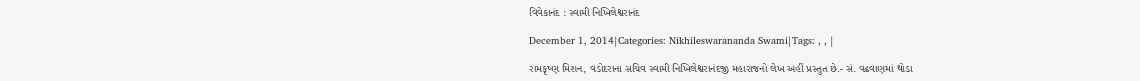વિવેકાનંદ : સ્વામી નિખિલેશ્વરાનંદ

December 1, 2014|Categories: Nikhileswarananda Swami|Tags: , , |

રામકૃષ્ણ મિશન, વડોદરાના સચિવ સ્વામી નિખિલેશ્વરાનંદજી મહારાજનો લેખ અહીં પ્રસ્તુત છે.- સં. વઢવાણમાં થોડા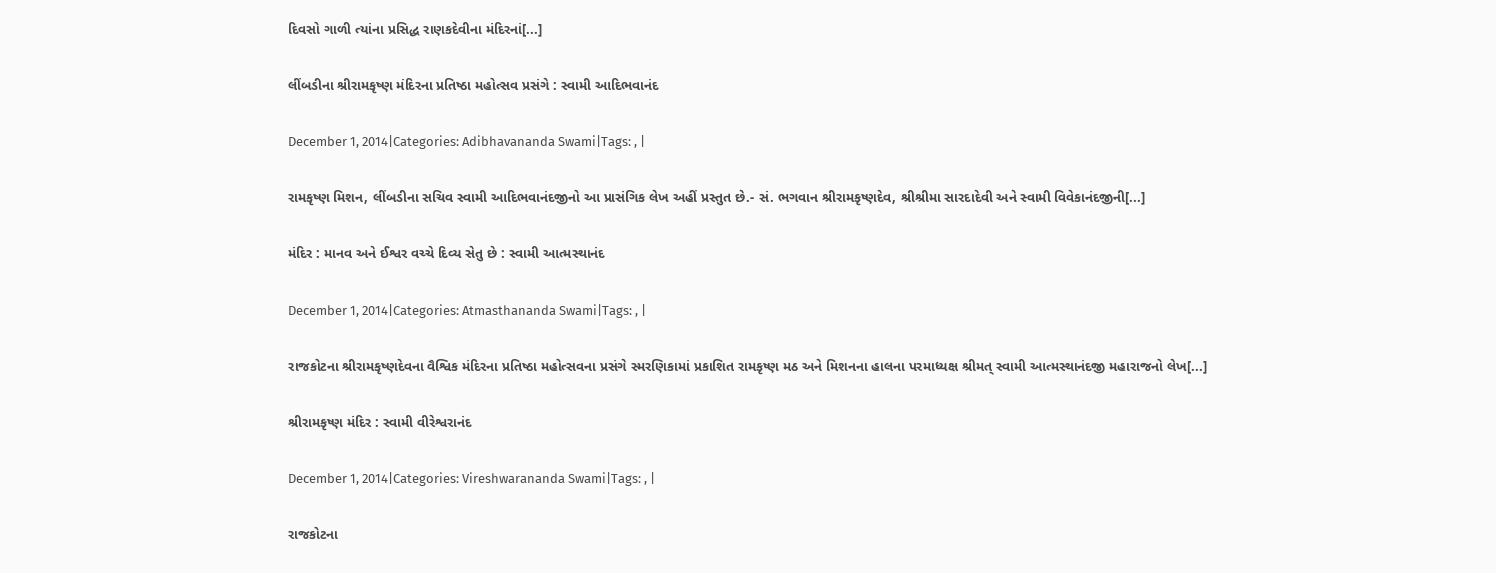દિવસો ગાળી ત્યાંના પ્રસિદ્ધ રાણકદેવીના મંદિરનાં[...]

લીંબડીના શ્રીરામકૃષ્ણ મંદિરના પ્રતિષ્ઠા મહોત્સવ પ્રસંગે : સ્વામી આદિભવાનંદ

December 1, 2014|Categories: Adibhavananda Swami|Tags: , |

રામકૃષ્ણ મિશન, લીંબડીના સચિવ સ્વામી આદિભવાનંદજીનો આ પ્રાસંગિક લેખ અહીં પ્રસ્તુત છે.- સં. ભગવાન શ્રીરામકૃષ્ણદેવ, શ્રીશ્રીમા સારદાદેવી અને સ્વામી વિવેકાનંદજીની[...]

મંદિર : માનવ અને ઈશ્વર વચ્ચે દિવ્ય સેતુ છે : સ્વામી આત્મસ્થાનંદ

December 1, 2014|Categories: Atmasthananda Swami|Tags: , |

રાજકોટના શ્રીરામકૃષ્ણદેવના વૈશ્વિક મંદિરના પ્રતિષ્ઠા મહોત્સવના પ્રસંગે સ્મરણિકામાં પ્રકાશિત રામકૃષ્ણ મઠ અને મિશનના હાલના પરમાધ્યક્ષ શ્રીમત્ સ્વામી આત્મસ્થાનંદજી મહારાજનો લેખ[...]

શ્રીરામકૃષ્ણ મંદિર : સ્વામી વીરેશ્વરાનંદ

December 1, 2014|Categories: Vireshwarananda Swami|Tags: , |

રાજકોટના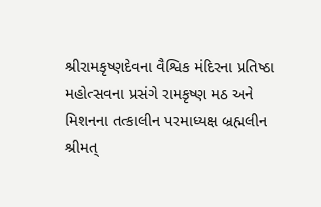શ્રીરામકૃષ્ણદેવના વૈશ્વિક મંદિરના પ્રતિષ્ઠા મહોત્સવના પ્રસંગે રામકૃષ્ણ મઠ અને મિશનના તત્કાલીન પરમાધ્યક્ષ બ્રહ્મલીન શ્રીમત્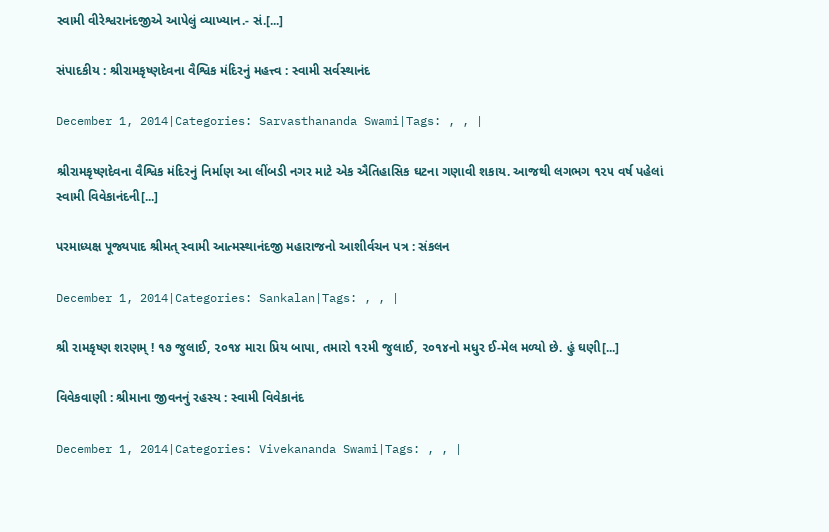સ્વામી વીરેશ્વરાનંદજીએ આપેલું વ્યાખ્યાન.- સં.[...]

સંપાદકીય : શ્રીરામકૃષ્ણદેવના વૈશ્વિક મંદિરનું મહત્ત્વ : સ્વામી સર્વસ્થાનંદ

December 1, 2014|Categories: Sarvasthananda Swami|Tags: , , |

શ્રીરામકૃષ્ણદેવના વૈશ્વિક મંદિરનું નિર્માણ આ લીંબડી નગર માટે એક ઐતિહાસિક ઘટના ગણાવી શકાય. આજથી લગભગ ૧૨૫ વર્ષ પહેલાં સ્વામી વિવેકાનંદની[...]

પરમાધ્યક્ષ પૂજ્યપાદ શ્રીમત્ સ્વામી આત્મસ્થાનંદજી મહારાજનો આશીર્વચન પત્ર : સંકલન

December 1, 2014|Categories: Sankalan|Tags: , , |

શ્રી રામકૃષ્ણ શરણમ્ ! ૧૭ જુલાઈ, ૨૦૧૪ મારા પ્રિય બાપા, તમારો ૧૨મી જુલાઈ, ૨૦૧૪નો મધુર ઈ-મેલ મળ્યો છે. હું ઘણી[...]

વિવેકવાણી : શ્રીમાના જીવનનું રહસ્ય : સ્વામી વિવેકાનંદ

December 1, 2014|Categories: Vivekananda Swami|Tags: , , |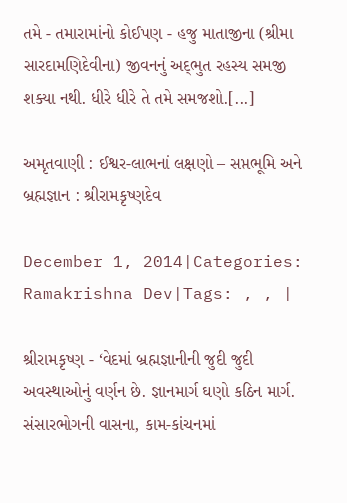તમે - તમારામાંનો કોઈપણ - હજુ માતાજીના (શ્રીમા સારદામણિદેવીના) જીવનનું અદ્‌ભુત રહસ્ય સમજી શક્યા નથી. ધીરે ધીરે તે તમે સમજશો.[...]

અમૃતવાણી : ઈશ્વર-લાભનાં લક્ષણો – સપ્તભૂમિ અને બ્રહ્મજ્ઞાન : શ્રીરામકૃષ્ણદેવ

December 1, 2014|Categories: Ramakrishna Dev|Tags: , , |

શ્રીરામકૃષ્ણ - ‘વેદમાં બ્રહ્મજ્ઞાનીની જુદી જુદી અવસ્થાઓનું વર્ણન છે. જ્ઞાનમાર્ગ ઘણો કઠિન માર્ગ. સંસારભોગની વાસના, કામ-કાંચનમાં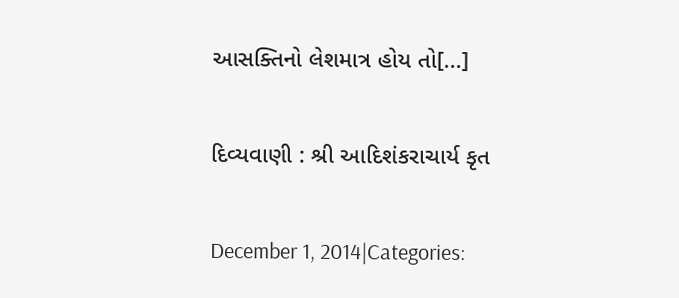આસક્તિનો લેશમાત્ર હોય તો[...]

દિવ્યવાણી : શ્રી આદિશંકરાચાર્ય કૃત

December 1, 2014|Categories: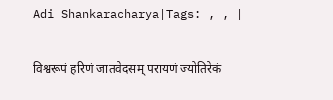Adi Shankaracharya|Tags: , , |

विश्वरूपं हरिणं जातवेदसम् परायणं ज्योतिरेकं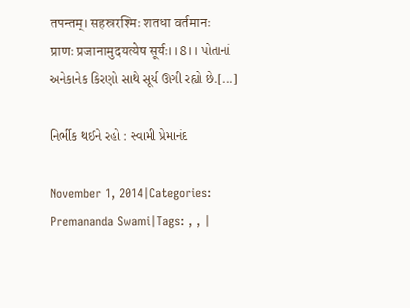तपन्तम्। सहस्ररश्मिः शतधा वर्तमानः प्राणः प्रजानामुदयत्येष सूर्यः।।8।। પોતાનાં અનેકાનેક કિરણો સાથે સૂર્ય ઊગી રહ્યો છે.[...]

નિર્ભીક થઈને રહો : સ્વામી પ્રેમાનંદ

November 1, 2014|Categories: Premananda Swami|Tags: , , |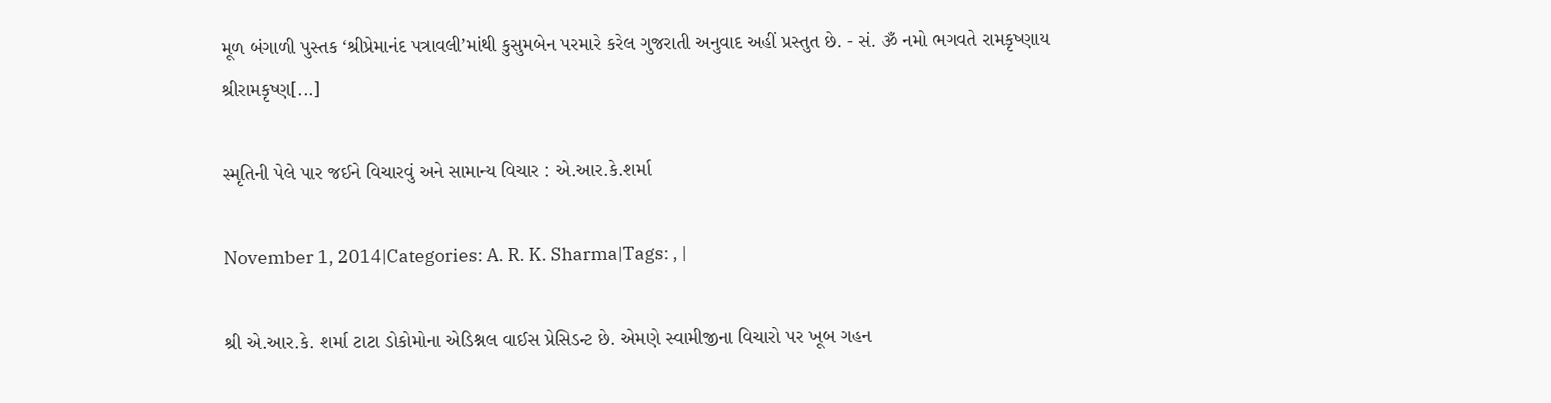મૂળ બંગાળી પુસ્તક ‘શ્રીપ્રેમાનંદ પત્રાવલી’માંથી કુસુમબેન પરમારે કરેલ ગુજરાતી અનુવાદ અહીં પ્રસ્તુત છે. - સં. ૐ નમો ભગવતે રામકૃષ્ણાય શ્રીરામકૃષ્ણ[...]

સ્મૃતિની પેલે પાર જઈને વિચારવું અને સામાન્ય વિચાર : એ.આર.કે.શર્મા

November 1, 2014|Categories: A. R. K. Sharma|Tags: , |

શ્રી એ.આર.કે. શર્મા ટાટા ડોકોમોના એડિશ્નલ વાઈસ પ્રેસિડન્ટ છે. એમણે સ્વામીજીના વિચારો પર ખૂબ ગહન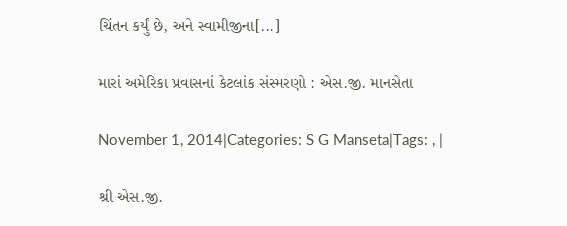ચિંતન કર્યું છે, અને સ્વામીજીના[...]

મારાં અમેરિકા પ્રવાસનાં કેટલાંક સંસ્મરણો : એસ.જી. માનસેતા

November 1, 2014|Categories: S G Manseta|Tags: , |

શ્રી એસ.જી.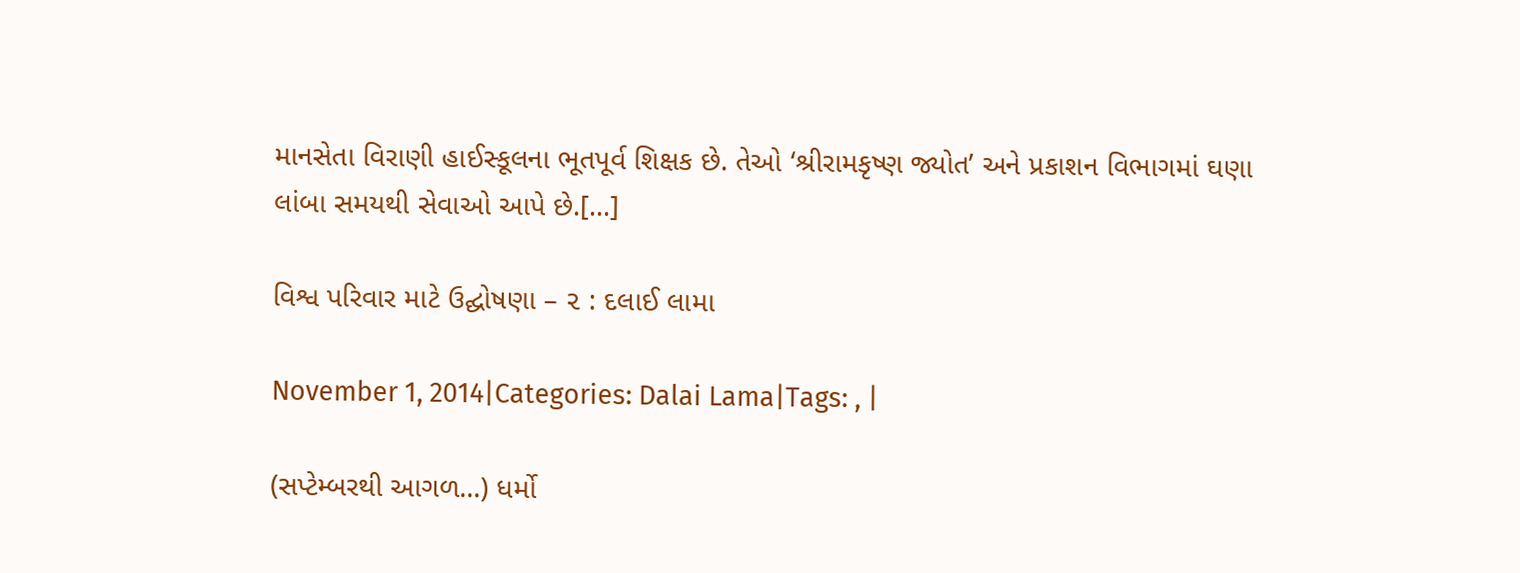માનસેતા વિરાણી હાઈસ્કૂલના ભૂતપૂર્વ શિક્ષક છે. તેઓ ‘શ્રીરામકૃષ્ણ જ્યોત’ અને પ્રકાશન વિભાગમાં ઘણા લાંબા સમયથી સેવાઓ આપે છે.[...]

વિશ્વ પરિવાર માટે ઉદ્ઘોષણા – ૨ : દલાઈ લામા

November 1, 2014|Categories: Dalai Lama|Tags: , |

(સપ્ટેમ્બરથી આગળ...) ધર્મો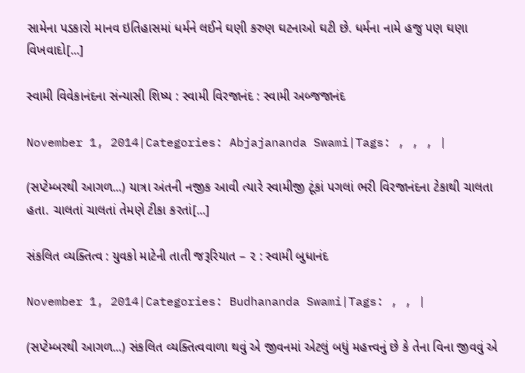સામેના પડકારો માનવ ઇતિહાસમાં ધર્મને લઈને ઘણી કરુણ ઘટનાઓ ઘટી છે. ધર્મના નામે હજુ પણ ઘણા વિખવાદો[...]

સ્વામી વિવેકાનંદના સંન્યાસી શિષ્ય : સ્વામી વિરજાનંદ : સ્વામી અબ્જજાનંદ

November 1, 2014|Categories: Abjajananda Swami|Tags: , , , |

(સપ્ટેમ્બરથી આગળ...) યાત્રા અંતની નજીક આવી ત્યારે સ્વામીજી ટૂંકાં પગલાં ભરી વિરજાનંદના ટેકાથી ચાલતા હતા. ચાલતાં ચાલતાં તેમણે ટીકા કરતાં[...]

સંકલિત વ્યક્તિત્વ : યુવકો માટેની તાતી જરૂરિયાત – ૨ : સ્વામી બુધાનંદ

November 1, 2014|Categories: Budhananda Swami|Tags: , , |

(સપ્ટેમ્બરથી આગળ...) સંકલિત વ્યક્તિત્વવાળા થવું એ જીવનમાં એટલું બધું મહત્ત્વનું છે કે તેના વિના જીવવું એ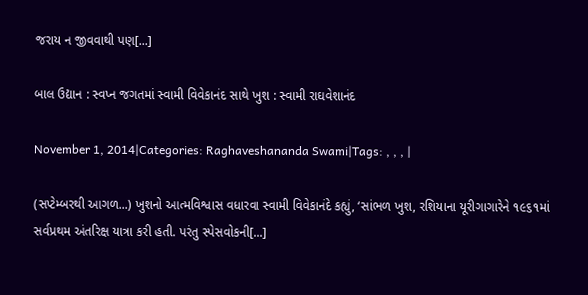જરાય ન જીવવાથી પણ[...]

બાલ ઉદ્યાન : સ્વપ્ન જગતમાં સ્વામી વિવેકાનંદ સાથે ખુશ : સ્વામી રાઘવેશાનંદ

November 1, 2014|Categories: Raghaveshananda Swami|Tags: , , , |

(સપ્ટેમ્બરથી આગળ...) ખુશનો આત્મવિશ્વાસ વધારવા સ્વામી વિવેકાનંદે કહ્યું, ‘સાંભળ ખુશ, રશિયાના યૂરીગાગારેને ૧૯૬૧માં સર્વપ્રથમ અંતરિક્ષ યાત્રા કરી હતી. પરંતુ સ્પેસવોકની[...]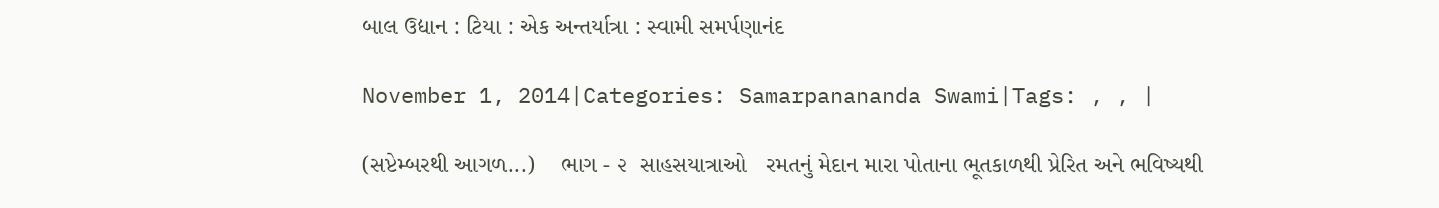બાલ ઉદ્યાન : ટિયા : એક અન્તર્યાત્રા : સ્વામી સમર્પણાનંદ

November 1, 2014|Categories: Samarpanananda Swami|Tags: , , |

(સપ્ટેમ્બરથી આગળ...)    ભાગ - ૨  સાહસયાત્રાઓ   રમતનું મેદાન મારા પોતાના ભૂતકાળથી પ્રેરિત અને ભવિષ્યથી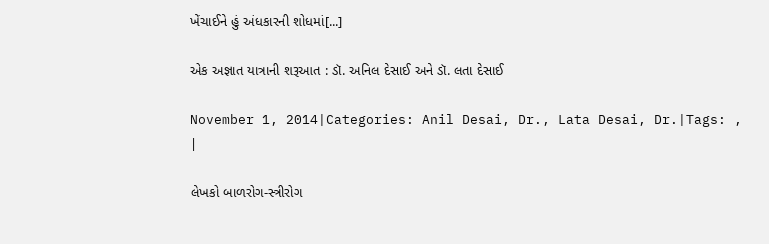ખેંચાઈને હું અંધકારની શોધમાં[...]

એક અજ્ઞાત યાત્રાની શરૂઆત : ડૉ. અનિલ દેસાઈ અને ડૉ. લતા દેસાઈ

November 1, 2014|Categories: Anil Desai, Dr., Lata Desai, Dr.|Tags: , |

લેખકો બાળરોગ-સ્ત્રીરોગ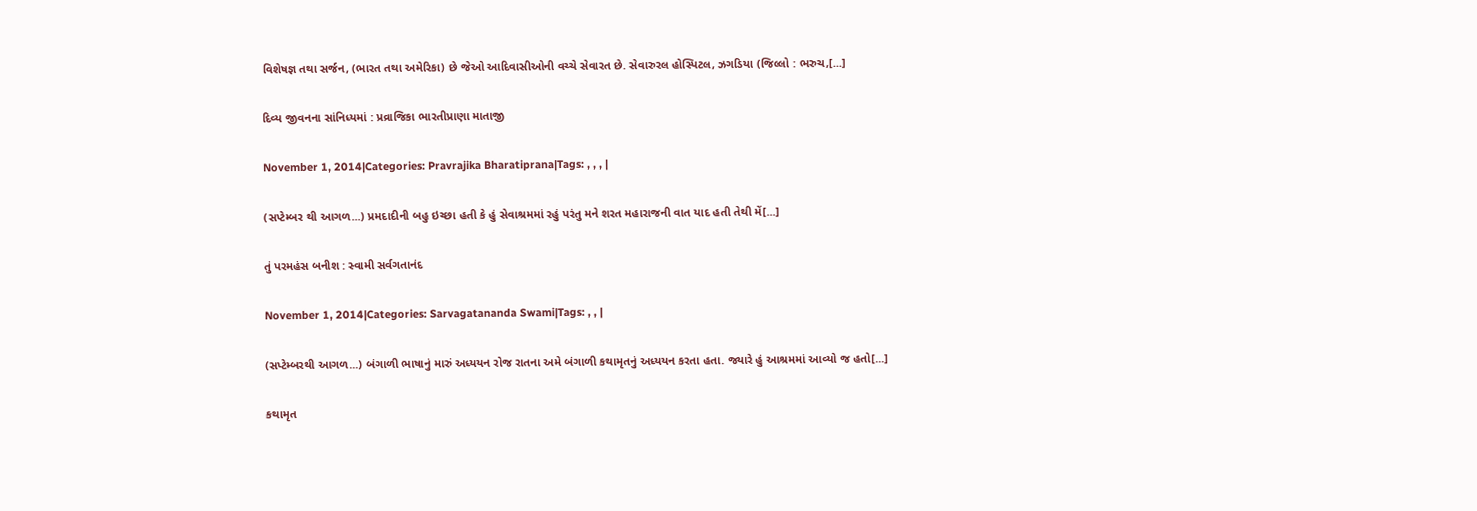વિશેષજ્ઞ તથા સર્જન, (ભારત તથા અમેરિકા) છે જેઓ આદિવાસીઓની વચ્ચે સેવારત છે. સેવારુરલ હોસ્પિટલ, ઝગડિયા (જિલ્લો : ભરુચ,[...]

દિવ્ય જીવનના સાંનિધ્યમાં : પ્રવ્રાજિકા ભારતીપ્રાણા માતાજી

November 1, 2014|Categories: Pravrajika Bharatiprana|Tags: , , , |

(સપ્ટેમ્બર થી આગળ...) પ્રમદાદીની બહુ ઇચ્છા હતી કે હું સેવાશ્રમમાં રહું પરંતુ મને શરત મહારાજની વાત યાદ હતી તેથી મેં[...]

તું પરમહંસ બનીશ : સ્વામી સર્વગતાનંદ

November 1, 2014|Categories: Sarvagatananda Swami|Tags: , , |

(સપ્ટેમ્બરથી આગળ...) બંગાળી ભાષાનું મારું અધ્યયન રોજ રાતના અમે બંગાળી કથામૃતનું અધ્યયન કરતા હતા. જ્યારે હું આશ્રમમાં આવ્યો જ હતો[...]

કથામૃત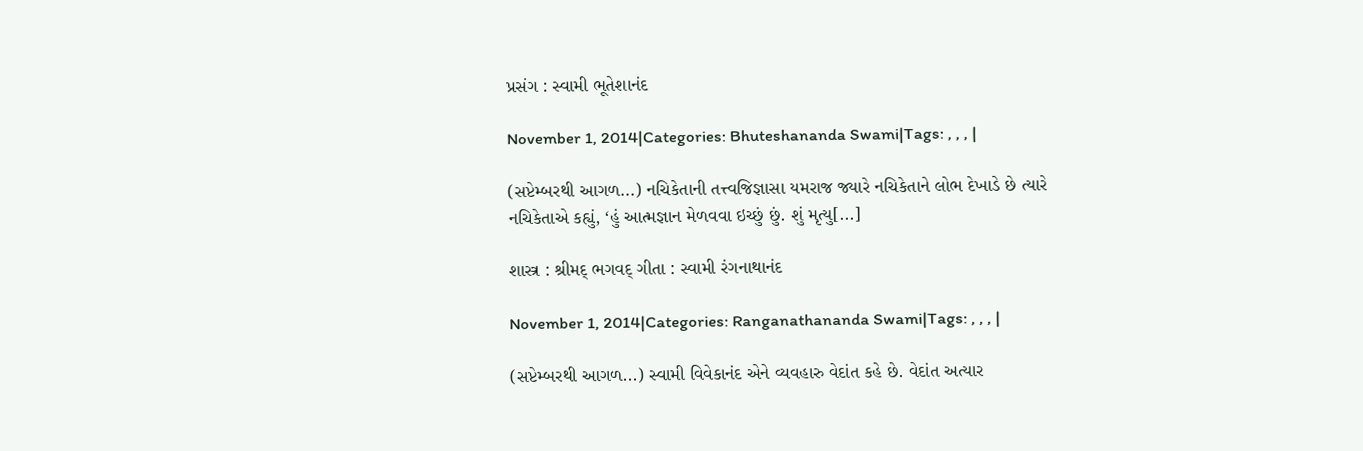પ્રસંગ : સ્વામી ભૂતેશાનંદ

November 1, 2014|Categories: Bhuteshananda Swami|Tags: , , , |

(સપ્ટેમ્બરથી આગળ...) નચિકેતાની તત્ત્વજિજ્ઞાસા યમરાજ જ્યારે નચિકેતાને લોભ દેખાડે છે ત્યારે નચિકેતાએ કહ્યું, ‘હું આત્મજ્ઞાન મેળવવા ઇચ્છું છું. શું મૃત્યુ[...]

શાસ્ત્ર : શ્રીમદ્ ભગવદ્ ગીતા : સ્વામી રંગનાથાનંદ

November 1, 2014|Categories: Ranganathananda Swami|Tags: , , , |

(સપ્ટેમ્બરથી આગળ...) સ્વામી વિવેકાનંદ એને વ્યવહારુ વેદાંત કહે છે. વેદાંત અત્યાર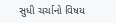સુધી ચર્ચાનો વિષય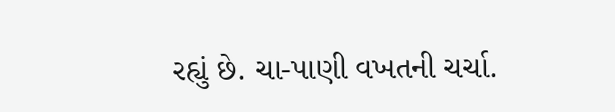રહ્યું છે. ચા-પાણી વખતની ચર્ચા.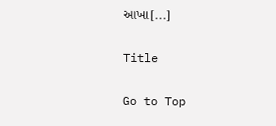આખા[...]

Title

Go to Top